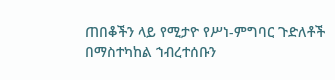ጠበቆችን ላይ የሚታዮ የሥነ-ምግባር ጉድለቶች በማስተካከል ኀብረተሰቡን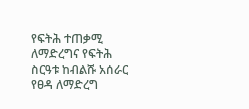የፍትሕ ተጠቃሚ ለማድረግና የፍትሕ ስርዓቱ ከብልሹ አሰራር የፀዳ ለማድረግ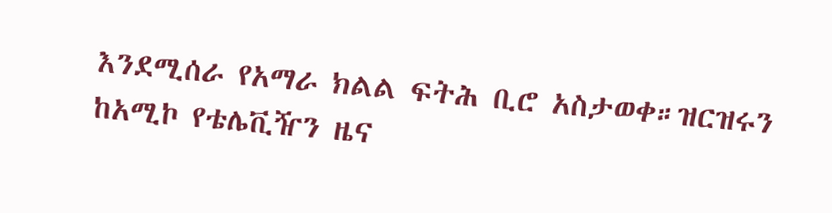እንደሚሰራ የአማራ ክልል ፍትሕ ቢሮ አስታወቀ።ዝርዝሩን ከአሚኮ የቴሌቪዥን ዜና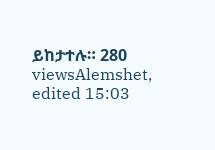ይከታተሉ። 280 viewsAlemshet, edited 15:03